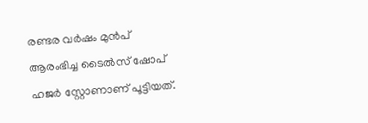രണ്ടര വര്‍ഷം മുന്‍പ് ആരംഭിച്ച ടൈല്‍സ് ഷോപ് ഹജര്‍ സ്റ്റോണാണ് പൂട്ടിയത്.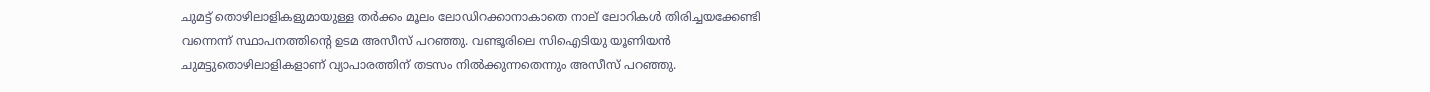ചുമട്ട് തൊഴിലാളികളുമായുള്ള തര്‍ക്കം മൂലം ലോഡിറക്കാനാകാതെ നാല് ലോറികള്‍ തിരിച്ചയക്കേണ്ടി വന്നെന്ന് സ്ഥാപനത്തിന്റെ ഉടമ അസീസ് പറഞ്ഞു. വണ്ടൂരിലെ സിഐടിയു യൂണിയന്‍ ചുമട്ടുതൊഴിലാളികളാണ് വ്യാപാരത്തിന് തടസം നില്‍ക്കുന്നതെന്നും അസീസ് പറഞ്ഞു.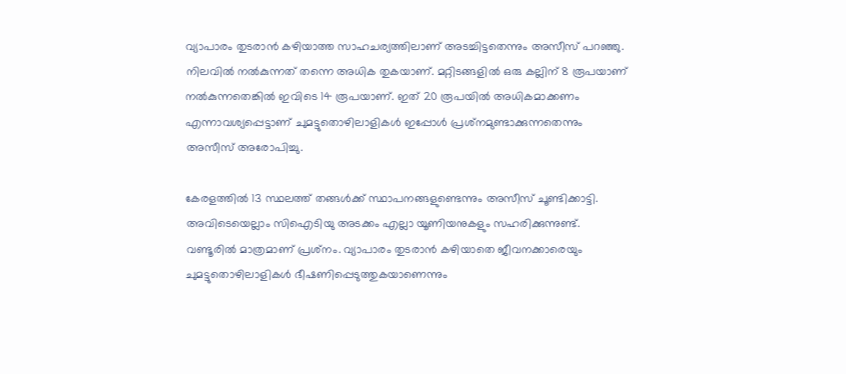വ്യാപാരം തുടരാന്‍ കഴിയാത്ത സാഹചര്യത്തിലാണ് അടച്ചിട്ടതെന്നും അസീസ് പറഞ്ഞു. നിലവില്‍ നല്‍കുന്നത് തന്നെ അധിക തുകയാണ്. മറ്റിടങ്ങളില്‍ ഒരു കല്ലിന് 8 രൂപയാണ് നല്‍കുന്നതെങ്കില്‍ ഇവിടെ 14 രൂപയാണ്. ഇത് 20 രൂപയില്‍ അധികമാക്കണം എന്നാവശ്യപ്പെട്ടാണ് ചുമട്ടുതൊഴിലാളികള്‍ ഇപ്പോള്‍ പ്രശ്‌നമുണ്ടാക്കുന്നതെന്നും അസീസ് അരോപിച്ചു.

കേരളത്തില്‍ 13 സ്ഥലത്ത് തങ്ങള്‍ക്ക് സ്ഥാപനങ്ങളുണ്ടെന്നും അസീസ് ചൂണ്ടിക്കാട്ടി. അവിടെയെല്ലാം സിഐടിയു അടക്കം എല്ലാ യൂണിയനുകളും സഹരിക്കുന്നുണ്ട്. വണ്ടൂരില്‍ മാത്രമാണ് പ്രശ്‌നം. വ്യാപാരം തുടരാന്‍ കഴിയാതെ ജീവനക്കാരെയും ചുമട്ടുതൊഴിലാളികള്‍ ഭീഷണിപ്പെടുത്തുകയാണെന്നും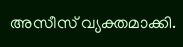അസീസ് വ്യക്തമാക്കി.